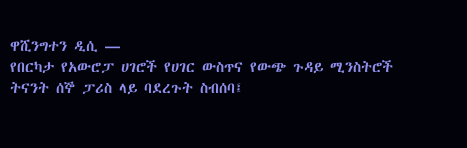ዋሺንግተን ዲሲ —
የበርካታ የአውሮፓ ሀገሮች የሀገር ውስጥና የውጭ ጉዳይ ሚንስትሮች ትናንት ሰኞ ፓሪስ ላይ ባደረጉት ስብሰባ፤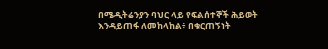በሜዲትሬንያን ባህር ላይ የፍልሰተኞች ሕይወት እንዳይጠፋ ለመከላከል፥ በቁርጠኝነት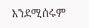እንደሚሰሩም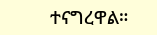ተናግረዋል።